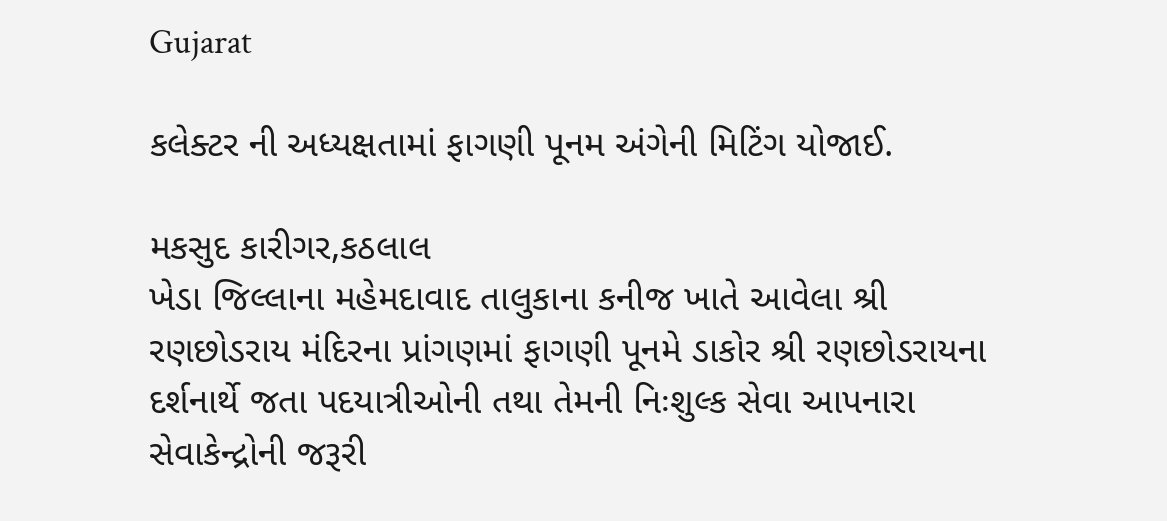Gujarat

કલેક્ટર ની અધ્યક્ષતામાં ફાગણી પૂનમ અંગેની મિટિંગ યોજાઈ.

મકસુદ કારીગર,કઠલાલ
ખેડા જિલ્લાના મહેમદાવાદ તાલુકાના કનીજ ખાતે આવેલા શ્રી રણછોડરાય મંદિરના પ્રાંગણમાં ફાગણી પૂનમે ડાકોર શ્રી રણછોડરાયના દર્શનાર્થે જતા પદયાત્રીઓની તથા તેમની નિઃશુલ્ક સેવા આપનારા સેવાકેન્દ્રોની જરૂરી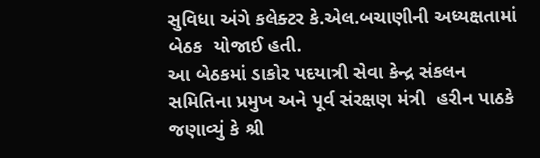સુવિધા અંગે કલેક્ટર કે.એલ.બચાણીની અધ્યક્ષતામાં બેઠક  યોજાઈ હતી.
આ બેઠકમાં ડાકોર પદયાત્રી સેવા કેન્દ્ર સંકલન સમિતિના પ્રમુખ અને પૂર્વ સંરક્ષણ મંત્રી  હરીન પાઠકે જણાવ્યું કે શ્રી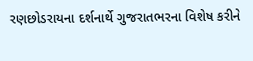રણછોડરાયના દર્શનાર્થે ગુજરાતભરના વિશેષ કરીને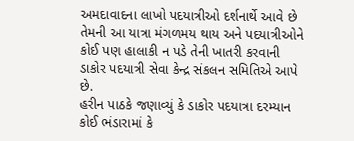અમદાવાદના લાખો પદયાત્રીઓ દર્શનાર્થે આવે છે તેમની આ યાત્રા મંગળમય થાય અને પદયાત્રીઓને કોઈ પણ હાલાકી ન પડે તેની ખાતરી કરવાની ડાકોર પદયાત્રી સેવા કેન્દ્ર સંકલન સમિતિએ આપે છે.
હરીન પાઠકે જણાવ્યું કે ડાકોર પદયાત્રા દરમ્યાન કોઈ ભંડારામાં કે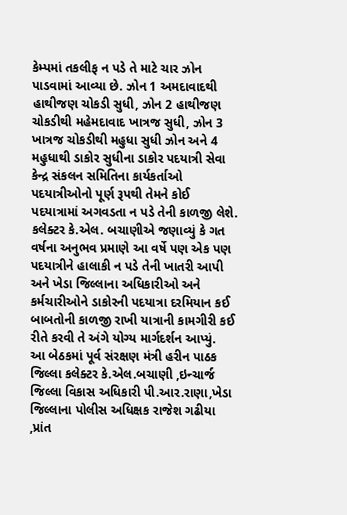કેમ્પમાં તકલીફ ન પડે તે માટે ચાર ઝોન પાડવામાં આવ્યા છે. ઝોન 1 અમદાવાદથી હાથીજણ ચોકડી સુધી, ઝોન 2 હાથીજણ ચોકડીથી મહેમદાવાદ ખાત્રજ સુધી, ઝોન 3 ખાત્રજ ચોકડીથી મહુધા સુધી ઝોન અને 4 મહુધાથી ડાકોર સુધીના ડાકોર પદયાત્રી સેવા કેન્દ્ર સંકલન સમિતિના કાર્યકર્તાઓ પદયાત્રીઓનો પૂર્ણ રૂપથી તેમને કોઈ પદયાત્રામાં અગવડતા ન પડે તેની કાળજી લેશે.
કલેક્ટર કે.એલ. બચાણીએ જણાવ્યું કે ગત વર્ષના અનુભવ પ્રમાણે આ વર્ષે પણ એક પણ પદયાત્રીને હાલાકી ન પડે તેની ખાતરી આપી અને ખેડા જિલ્લાના અધિકારીઓ અને કર્મચારીઓને ડાકોરની પદયાત્રા દરમિયાન કઈ બાબતોની કાળજી રાખી યાત્રાની કામગીરી કઈ રીતે કરવી તે અંગે યોગ્ય માર્ગદર્શન આપ્યું.
આ બેઠકમાં પૂર્વ સંરક્ષણ મંત્રી હરીન પાઠક જિલ્લા કલેક્ટર કે.એલ.બચાણી ,ઇન્ચાર્જ જિલ્લા વિકાસ અધિકારી પી.આર.રાણા,ખેડા જિલ્લાના પોલીસ અધિક્ષક રાજેશ ગઢીયા ,પ્રાંત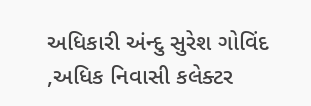અધિકારી અંન્દુ સુરેશ ગોવિંદ ,અધિક નિવાસી કલેક્ટર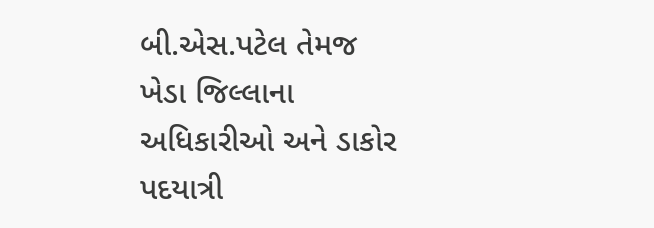બી.એસ.પટેલ તેમજ ખેડા જિલ્લાના અધિકારીઓ અને ડાકોર પદયાત્રી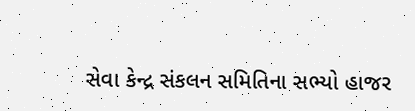સેવા કેન્દ્ર સંકલન સમિતિના સભ્યો હાજર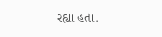રહ્યા હતા.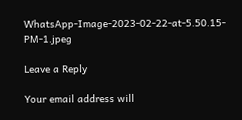WhatsApp-Image-2023-02-22-at-5.50.15-PM-1.jpeg

Leave a Reply

Your email address will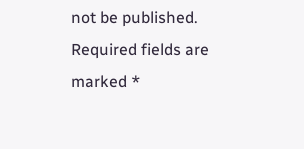not be published. Required fields are marked *